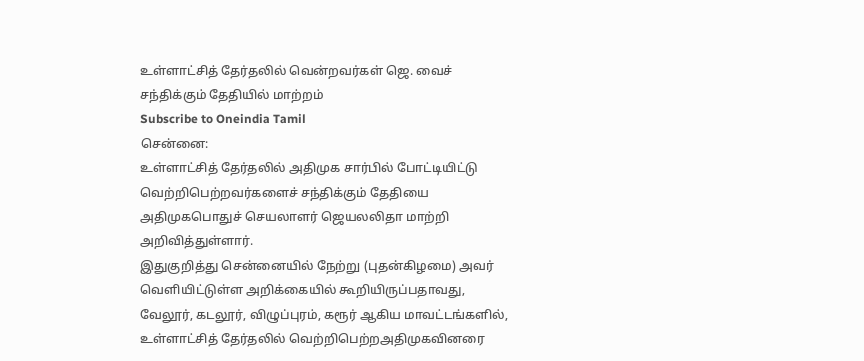உள்ளாட்சித் தேர்தலில் வென்றவர்கள் ஜெ. வைச் சந்திக்கும் தேதியில் மாற்றம்
Subscribe to Oneindia Tamil
சென்னை:
உள்ளாட்சித் தேர்தலில் அதிமுக சார்பில் போட்டியிட்டு வெற்றிபெற்றவர்களைச் சந்திக்கும் தேதியை அதிமுகபொதுச் செயலாளர் ஜெயலலிதா மாற்றி அறிவித்துள்ளார்.
இதுகுறித்து சென்னையில் நேற்று (புதன்கிழமை) அவர் வெளியிட்டுள்ள அறிக்கையில் கூறியிருப்பதாவது,
வேலூர், கடலூர், விழுப்புரம், கரூர் ஆகிய மாவட்டங்களில், உள்ளாட்சித் தேர்தலில் வெற்றிபெற்றஅதிமுகவினரை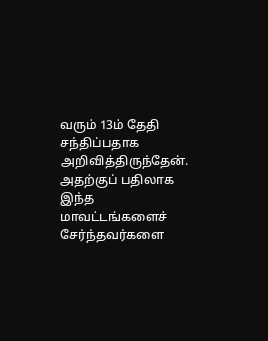வரும் 13ம் தேதி சந்திப்பதாக அறிவித்திருந்தேன்.
அதற்குப் பதிலாக இந்த மாவட்டங்களைச் சேர்ந்தவர்களை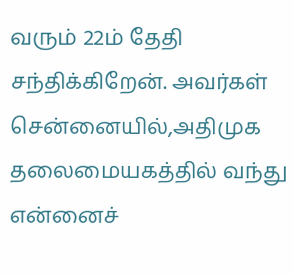வரும் 22ம் தேதி சந்திக்கிறேன். அவர்கள் சென்னையில்,அதிமுக தலைமையகத்தில் வந்து என்னைச்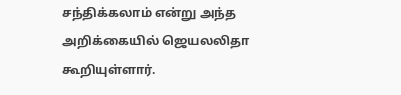சந்திக்கலாம் என்று அந்த அறிக்கையில் ஜெயலலிதா கூறியுள்ளார்.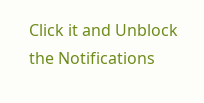Click it and Unblock the Notifications